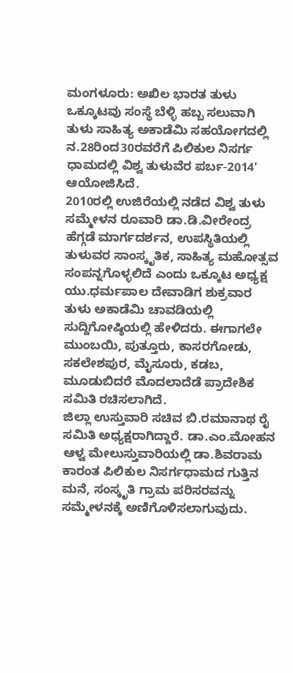ಮಂಗಳೂರು: ಅಖಿಲ ಭಾರತ ತುಳು ಒಕ್ಕೂಟವು ಸಂಸ್ಥೆ ಬೆಳ್ಳಿ ಹಬ್ಬ ಸಲುವಾಗಿ ತುಳು ಸಾಹಿತ್ಯ ಅಕಾಡೆಮಿ ಸಹಯೋಗದಲ್ಲಿ ನ.28ರಿಂದ30ರವರೆಗೆ ಪಿಲಿಕುಲ ನಿಸರ್ಗ ಧಾಮದಲ್ಲಿ ವಿಶ್ವ ತುಳುವೆರ ಪರ್ಬ-2014' ಆಯೋಜಿಸಿದೆ.
2010ರಲ್ಲಿ ಉಜಿರೆಯಲ್ಲಿ ನಡೆದ ವಿಶ್ವ ತುಳು ಸಮ್ಮೇಳನ ರೂವಾರಿ ಡಾ.ಡಿ.ವೀರೇಂದ್ರ ಹೆಗ್ಗಡೆ ಮಾರ್ಗದರ್ಶನ, ಉಪಸ್ಥಿತಿಯಲ್ಲಿ ತುಳುವರ ಸಾಂಸ್ಕೃತಿಕ, ಸಾಹಿತ್ಯ ಮಹೋತ್ಸವ ಸಂಪನ್ನಗೊಳ್ಳಲಿದೆ ಎಂದು ಒಕ್ಕೂಟ ಅಧ್ಯಕ್ಷ ಯು.ಧರ್ಮಪಾಲ ದೇವಾಡಿಗ ಶುಕ್ರವಾರ ತುಳು ಅಕಾಡೆಮಿ ಚಾವಡಿಯಲ್ಲಿ ಸುದ್ದಿಗೋಷ್ಠಿಯಲ್ಲಿ ಹೇಳಿದರು. ಈಗಾಗಲೇ ಮುಂಬಯಿ, ಪುತ್ತೂರು, ಕಾಸರಗೋಡು, ಸಕಲೇಶಪುರ, ಮೈಸೂರು, ಕಡಬ, ಮೂಡುಬಿದರೆ ಮೊದಲಾದೆಡೆ ಪ್ರಾದೇಶಿಕ ಸಮಿತಿ ರಚಿಸಲಾಗಿದೆ.
ಜಿಲ್ಲಾ ಉಸ್ತುವಾರಿ ಸಚಿವ ಬಿ.ರಮಾನಾಥ ರೈ ಸಮಿತಿ ಅಧ್ಯಕ್ಷರಾಗಿದ್ದಾರೆ. ಡಾ.ಎಂ.ಮೋಹನ ಆಳ್ವ ಮೇಲುಸ್ತುವಾರಿಯಲ್ಲಿ ಡಾ.ಶಿವರಾಮ ಕಾರಂತ ಪಿಲಿಕುಲ ನಿಸರ್ಗಧಾಮದ ಗುತ್ತಿನ ಮನೆ, ಸಂಸ್ಕೃತಿ ಗ್ರಾಮ ಪರಿಸರವನ್ನು ಸಮ್ಮೇಳನಕ್ಕೆ ಅಣಿಗೊಳಿಸಲಾಗುವುದು.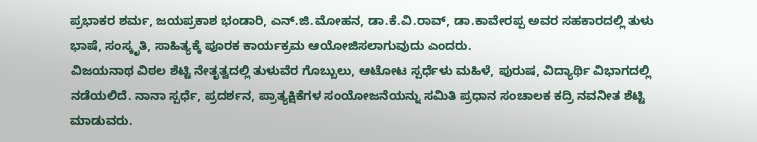ಪ್ರಭಾಕರ ಶರ್ಮ, ಜಯಪ್ರಕಾಶ ಭಂಡಾರಿ, ಎನ್.ಜಿ.ಮೋಹನ, ಡಾ.ಕೆ.ವಿ.ರಾವ್, ಡಾ.ಕಾವೇರಪ್ಪ ಅವರ ಸಹಕಾರದಲ್ಲಿ ತುಳು ಭಾಷೆ, ಸಂಸ್ಕೃತಿ, ಸಾಹಿತ್ಯಕ್ಕೆ ಪೂರಕ ಕಾರ್ಯಕ್ರಮ ಆಯೋಜಿಸಲಾಗುವುದು ಎಂದರು.
ವಿಜಯನಾಥ ವಿಠಲ ಶೆಟ್ಟಿ ನೇತೃತ್ವದಲ್ಲಿ ತುಳುವೆರ ಗೊಬ್ಬುಲು, ಆಟೋಟ ಸ್ಪರ್ಧೆಳು ಮಹಿಳೆ, ಪುರುಷ, ವಿದ್ಯಾರ್ಥಿ ವಿಭಾಗದಲ್ಲಿ ನಡೆಯಲಿದೆ. ನಾನಾ ಸ್ಪರ್ಧೆ, ಪ್ರದರ್ಶನ, ಪ್ರಾತ್ಯಕ್ಷಿಕೆಗಳ ಸಂಯೋಜನೆಯನ್ನು ಸಮಿತಿ ಪ್ರಧಾನ ಸಂಚಾಲಕ ಕದ್ರಿ ನವನೀತ ಶೆಟ್ಟಿ ಮಾಡುವರು.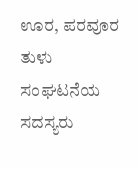ಊರ, ಪರವೂರ ತುಳು ಸಂಘಟನೆಯ ಸದಸ್ಯರು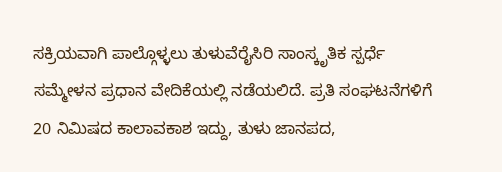ಸಕ್ರಿಯವಾಗಿ ಪಾಲ್ಗೊಳ್ಳಲು ತುಳುವೆರೈಸಿರಿ ಸಾಂಸ್ಕೃತಿಕ ಸ್ಪರ್ಧೆ ಸಮ್ಮೇಳನ ಪ್ರಧಾನ ವೇದಿಕೆಯಲ್ಲಿ ನಡೆಯಲಿದೆ. ಪ್ರತಿ ಸಂಘಟನೆಗಳಿಗೆ 20 ನಿಮಿಷದ ಕಾಲಾವಕಾಶ ಇದ್ದು, ತುಳು ಜಾನಪದ,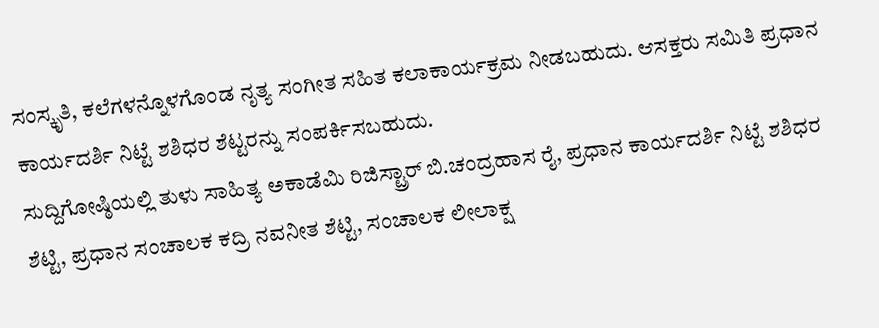ಸಂಸ್ಕೃತಿ, ಕಲೆಗಳನ್ನೊಳಗೊಂಡ ನೃತ್ಯ ಸಂಗೀತ ಸಹಿತ ಕಲಾಕಾರ್ಯಕ್ರಮ ನೀಡಬಹುದು. ಆಸಕ್ತರು ಸಮಿತಿ ಪ್ರಧಾನ ಕಾರ್ಯದರ್ಶಿ ನಿಟ್ಟೆ ಶಶಿಧರ ಶೆಟ್ಟರನ್ನು ಸಂಪರ್ಕಿಸಬಹುದು.
ಸುದ್ದಿಗೋಷ್ಠಿಯಲ್ಲಿ ತುಳು ಸಾಹಿತ್ಯ ಅಕಾಡೆಮಿ ರಿಜಿಸ್ಟ್ರಾರ್ ಬಿ.ಚಂದ್ರಹಾಸ ರೈ, ಪ್ರಧಾನ ಕಾರ್ಯದರ್ಶಿ ನಿಟ್ಟೆ ಶಶಿಧರ ಶೆಟ್ಟಿ, ಪ್ರಧಾನ ಸಂಚಾಲಕ ಕದ್ರಿ ನವನೀತ ಶೆಟ್ಟಿ, ಸಂಚಾಲಕ ಲೀಲಾಕ್ಷ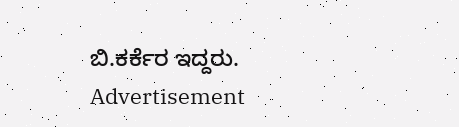ಬಿ.ಕರ್ಕೆರ ಇದ್ದರು.
Advertisement